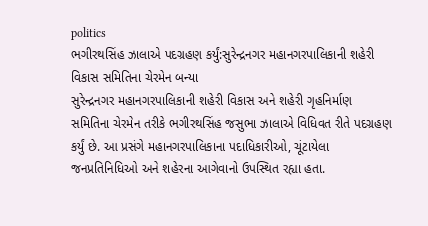politics
ભગીરથસિંહ ઝાલાએ પદગ્રહણ કર્યું:સુરેન્દ્રનગર મહાનગરપાલિકાની શહેરી વિકાસ સમિતિના ચેરમેન બન્યા
સુરેન્દ્રનગર મહાનગરપાલિકાની શહેરી વિકાસ અને શહેરી ગૃહનિર્માણ સમિતિના ચેરમેન તરીકે ભગીરથસિંહ જસુભા ઝાલાએ વિધિવત રીતે પદગ્રહણ કર્યું છે. આ પ્રસંગે મહાનગરપાલિકાના પદાધિકારીઓ, ચૂંટાયેલા જનપ્રતિનિધિઓ અને શહેરના આગેવાનો ઉપસ્થિત રહ્યા હતા.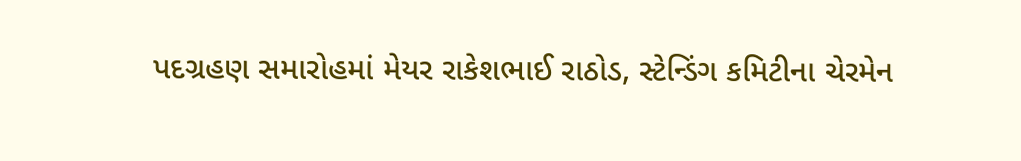પદગ્રહણ સમારોહમાં મેયર રાકેશભાઈ રાઠોડ, સ્ટેન્ડિંગ કમિટીના ચેરમેન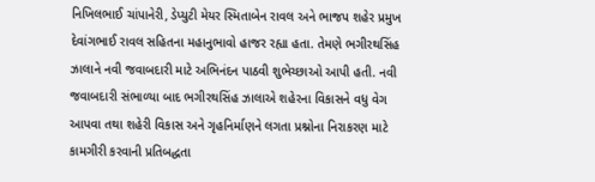નિખિલભાઈ ચાંપાનેરી, ડેપ્યુટી મેયર સ્મિતાબેન રાવલ અને ભાજપ શહેર પ્રમુખ દેવાંગભાઈ રાવલ સહિતના મહાનુભાવો હાજર રહ્યા હતા. તેમણે ભગીરથસિંહ ઝાલાને નવી જવાબદારી માટે અભિનંદન પાઠવી શુભેચ્છાઓ આપી હતી. નવી જવાબદારી સંભાળ્યા બાદ ભગીરથસિંહ ઝાલાએ શહેરના વિકાસને વધુ વેગ આપવા તથા શહેરી વિકાસ અને ગૃહનિર્માણને લગતા પ્રશ્નોના નિરાકરણ માટે કામગીરી કરવાની પ્રતિબદ્ધતા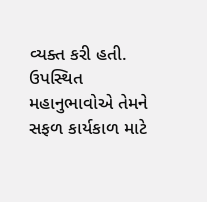વ્યક્ત કરી હતી. ઉપસ્થિત મહાનુભાવોએ તેમને સફળ કાર્યકાળ માટે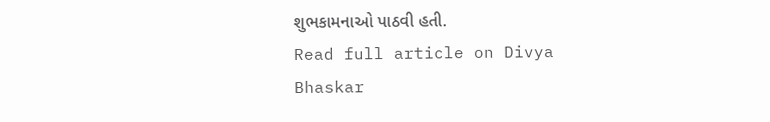શુભકામનાઓ પાઠવી હતી.
Read full article on Divya Bhaskar